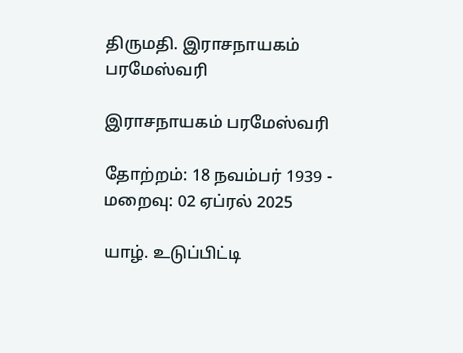திருமதி. இராசநாயகம் பரமேஸ்வரி

இராசநாயகம் பரமேஸ்வரி

தோற்றம்: 18 நவம்பர் 1939 - மறைவு: 02 ஏப்ரல் 2025

யாழ். உடுப்பிட்டி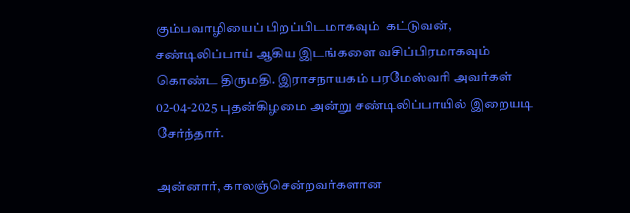கும்பவாழியைப் பிறப்பிடமாகவும்  கட்டுவன், சண்டிலிப்பாய் ஆகிய இடங்களை வசிப்பிரமாகவும் கொண்ட திருமதி. இராசநாயகம் பரமேஸ்வரி அவர்கள் 02-04-2025 புதன்கிழமை அன்று சண்டிலிப்பாயில் இறையடி சேர்ந்தார்.

அன்னார், காலஞ்சென்றவர்களான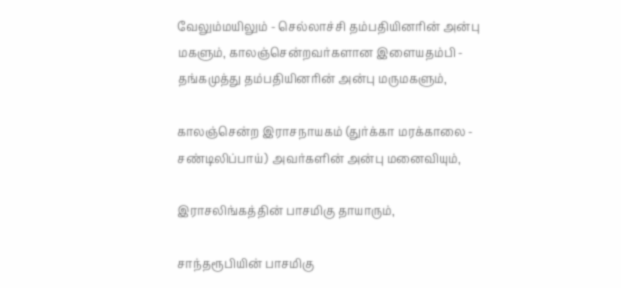வேலும்மயிலும் - செல்லாச்சி தம்பதியினரின் அன்பு மகளும், காலஞ்சென்றவர்களான இளையதம்பி - தங்கமுத்து தம்பதியினரின் அன்பு மருமகளும்,

காலஞ்சென்ற இராசநாயகம் (துர்க்கா மரக்காலை - சண்டிலிப்பாய்) அவர்களின் அன்பு மனைவியும்,

இராசலிங்கத்தின் பாசமிகு தாயாரும்,

சாந்தரூபியின் பாசமிகு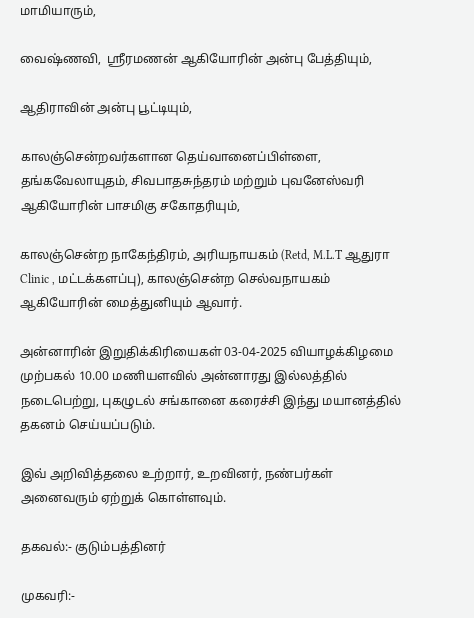மாமியாரும்,

வைஷ்ணவி,  ஸ்ரீரமணன் ஆகியோரின் அன்பு பேத்தியும்,

ஆதிராவின் அன்பு பூட்டியும்,

காலஞ்சென்றவர்களான தெய்வானைப்பிள்ளை, தங்கவேலாயுதம், சிவபாதசுந்தரம் மற்றும் புவனேஸ்வரி ஆகியோரின் பாசமிகு சகோதரியும்,

காலஞ்சென்ற நாகேந்திரம், அரியநாயகம் (Retd, M.L.T ஆதுரா Clinic , மட்டக்களப்பு), காலஞ்சென்ற செல்வநாயகம்  ஆகியோரின் மைத்துனியும் ஆவார்.

அன்னாரின் இறுதிக்கிரியைகள் 03-04-2025 வியாழக்கிழமை முற்பகல் 10.00 மணியளவில் அன்னாரது இல்லத்தில் நடைபெற்று, புகழுடல் சங்கானை கரைச்சி இந்து மயானத்தில் தகனம் செய்யப்படும்.

இவ் அறிவித்தலை உற்றார், உறவினர், நண்பர்கள் அனைவரும் ஏற்றுக் கொள்ளவும்.

தகவல்:- குடும்பத்தினர்

முகவரி:-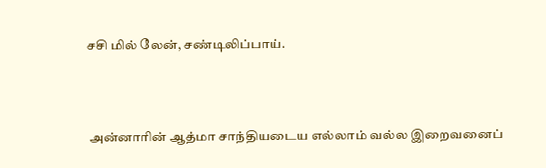சசி மில் லேன், சண்டிலிப்பாய்.



 அன்னாரின் ஆத்மா சாந்தியடைய எல்லாம் வல்ல இறைவனைப்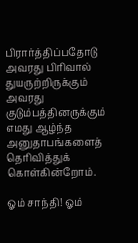பிரார்த்திப்பதோடு அவரது பிரிவால் துயருற்றிருக்கும் அவரது குடும்பத்தினருக்கும் எமது ஆழ்ந்த அனுதாபங்களைத் தெரிவித்துக் கொள்கின்றோம்.

ஓம் சாந்தி! ஓம்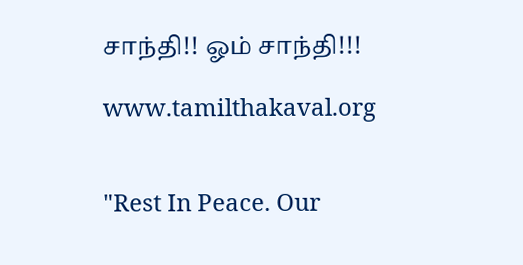சாந்தி!! ஓம் சாந்தி!!!

www.tamilthakaval.org


"Rest In Peace. Our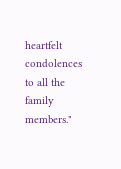heartfelt condolences to all the family members."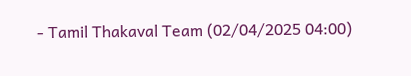- Tamil Thakaval Team (02/04/2025 04:00)